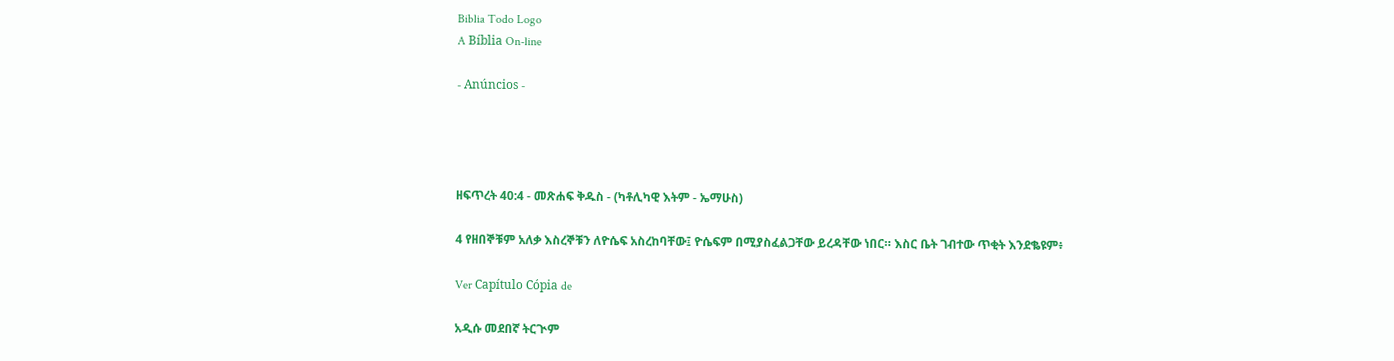Biblia Todo Logo
A Bíblia On-line

- Anúncios -




ዘፍጥረት 40:4 - መጽሐፍ ቅዱስ - (ካቶሊካዊ እትም - ኤማሁስ)

4 የዘበኞቹም አለቃ እስረኞቹን ለዮሴፍ አስረከባቸው፤ ዮሴፍም በሚያስፈልጋቸው ይረዳቸው ነበር። እስር ቤት ገብተው ጥቂት እንደቈዩም፥

Ver Capítulo Cópia de

አዲሱ መደበኛ ትርጒም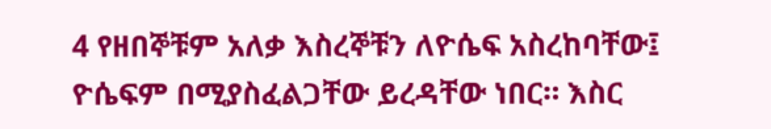4 የዘበኞቹም አለቃ እስረኞቹን ለዮሴፍ አስረከባቸው፤ ዮሴፍም በሚያስፈልጋቸው ይረዳቸው ነበር። እስር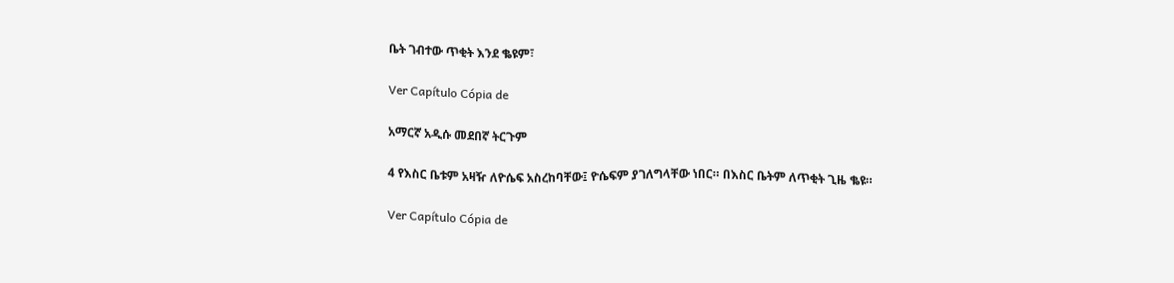ቤት ገብተው ጥቂት እንደ ቈዩም፣

Ver Capítulo Cópia de

አማርኛ አዲሱ መደበኛ ትርጉም

4 የእስር ቤቱም አዛዥ ለዮሴፍ አስረከባቸው፤ ዮሴፍም ያገለግላቸው ነበር። በእስር ቤትም ለጥቂት ጊዜ ቈዩ።

Ver Capítulo Cópia de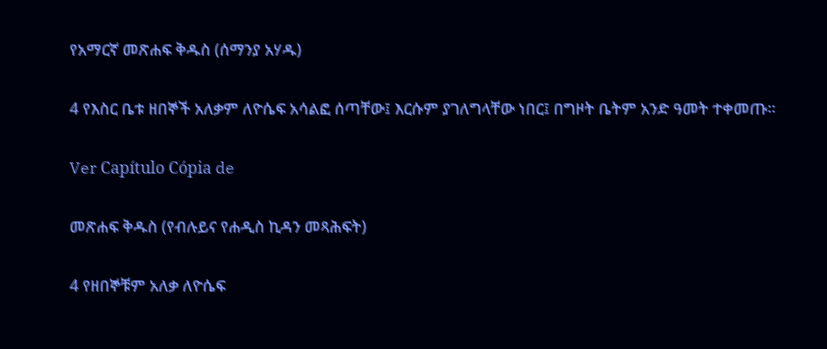የአማርኛ መጽሐፍ ቅዱስ (ሰማንያ አሃዱ)

4 የእስር ቤቱ ዘበኞች አለቃም ለዮሴፍ አሳልፎ ሰጣቸው፤ እርሱም ያገለግላቸው ነበር፤ በግዞት ቤትም አንድ ዓመት ተቀመጡ።

Ver Capítulo Cópia de

መጽሐፍ ቅዱስ (የብሉይና የሐዲስ ኪዳን መጻሕፍት)

4 የዘበኞቹም አለቃ ለዮሴፍ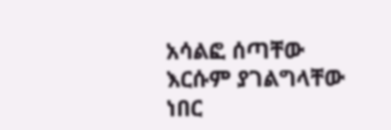አሳልፎ ሰጣቸው እርሱም ያገልግላቸው ነበር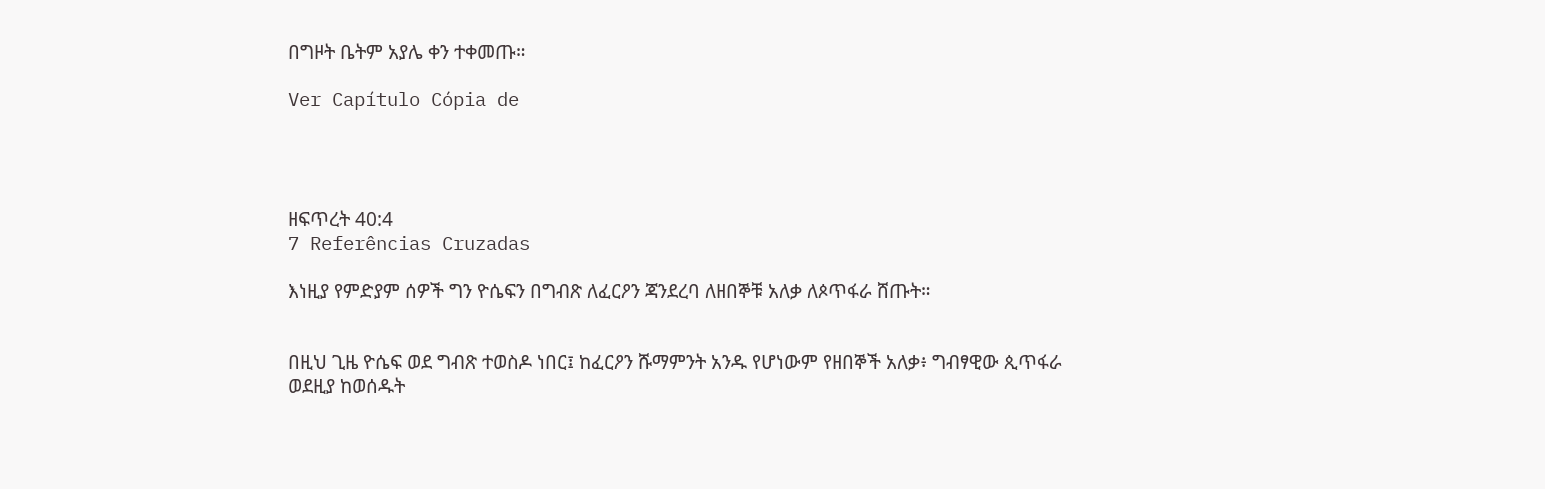በግዞት ቤትም አያሌ ቀን ተቀመጡ።

Ver Capítulo Cópia de




ዘፍጥረት 40:4
7 Referências Cruzadas

እነዚያ የምድያም ሰዎች ግን ዮሴፍን በግብጽ ለፈርዖን ጃንደረባ ለዘበኞቹ አለቃ ለጶጥፋራ ሸጡት።


በዚህ ጊዜ ዮሴፍ ወደ ግብጽ ተወስዶ ነበር፤ ከፈርዖን ሹማምንት አንዱ የሆነውም የዘበኞች አለቃ፥ ግብፃዊው ጲጥፋራ ወደዚያ ከወሰዱት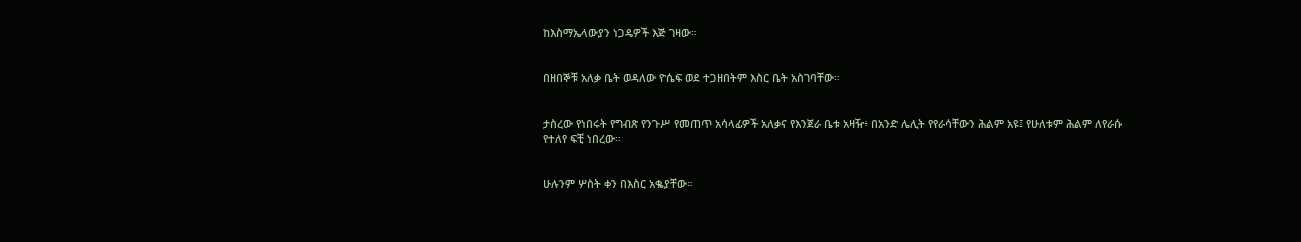ከእስማኤላውያን ነጋዴዎች እጅ ገዛው።


በዘበኞቹ አለቃ ቤት ወዳለው ዮሴፍ ወደ ተጋዘበትም እስር ቤት አስገባቸው።


ታስረው የነበሩት የግብጽ የንጉሥ የመጠጥ አሳላፊዎች አለቃና የእንጀራ ቤቱ አዛዥ፥ በአንድ ሌሊት የየራሳቸውን ሕልም አዩ፤ የሁለቱም ሕልም ለየራሱ የተለየ ፍቺ ነበረው።


ሁሉንም ሦስት ቀን በእስር አቈያቸው።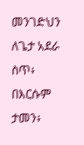መንገድህን ለጌታ አደራ ስጥ፥ በእርሱም ታመን፥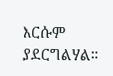እርሱም ያደርግልሃል።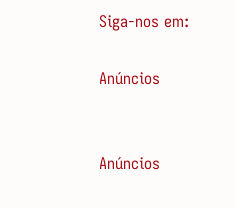Siga-nos em:

Anúncios


Anúncios